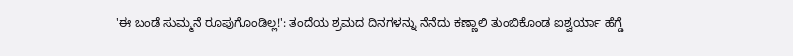'ಈ ಬಂಡೆ ಸುಮ್ಮನೆ ರೂಪುಗೊಂಡಿಲ್ಲ!': ತಂದೆಯ ಶ್ರಮದ ದಿನಗಳನ್ನು ನೆನೆದು ಕಣ್ಣಾಲಿ ತುಂಬಿಕೊಂಡ ಐಶ್ವರ್ಯಾ ಹೆಗ್ಡೆ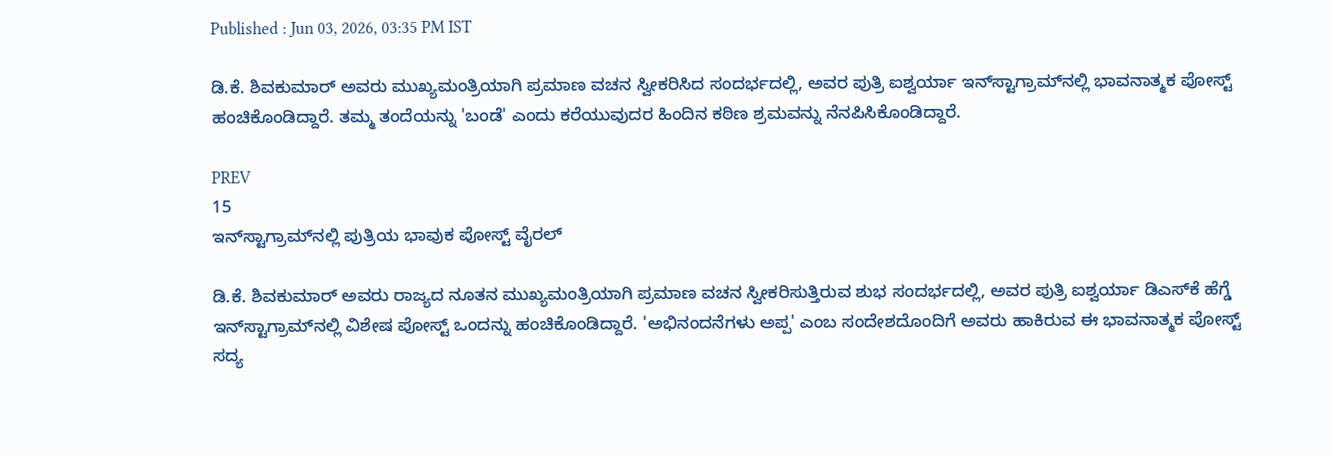Published : Jun 03, 2026, 03:35 PM IST

ಡಿ.ಕೆ. ಶಿವಕುಮಾರ್ ಅವರು ಮುಖ್ಯಮಂತ್ರಿಯಾಗಿ ಪ್ರಮಾಣ ವಚನ ಸ್ವೀಕರಿಸಿದ ಸಂದರ್ಭದಲ್ಲಿ, ಅವರ ಪುತ್ರಿ ಐಶ್ವರ್ಯಾ ಇನ್‌ಸ್ಟಾಗ್ರಾಮ್‌ನಲ್ಲಿ ಭಾವನಾತ್ಮಕ ಪೋಸ್ಟ್ ಹಂಚಿಕೊಂಡಿದ್ದಾರೆ. ತಮ್ಮ ತಂದೆಯನ್ನು 'ಬಂಡೆ' ಎಂದು ಕರೆಯುವುದರ ಹಿಂದಿನ ಕಠಿಣ ಶ್ರಮವನ್ನು ನೆನಪಿಸಿಕೊಂಡಿದ್ದಾರೆ.

PREV
15
ಇನ್‌ಸ್ಟಾಗ್ರಾಮ್‌ನಲ್ಲಿ ಪುತ್ರಿಯ ಭಾವುಕ ಪೋಸ್ಟ್ ವೈರಲ್

ಡಿ.ಕೆ. ಶಿವಕುಮಾರ್ ಅವರು ರಾಜ್ಯದ ನೂತನ ಮುಖ್ಯಮಂತ್ರಿಯಾಗಿ ಪ್ರಮಾಣ ವಚನ ಸ್ವೀಕರಿಸುತ್ತಿರುವ ಶುಭ ಸಂದರ್ಭದಲ್ಲಿ, ಅವರ ಪುತ್ರಿ ಐಶ್ವರ್ಯಾ ಡಿಎಸ್‌ಕೆ ಹೆಗ್ಡೆ ಇನ್‌ಸ್ಟಾಗ್ರಾಮ್‌ನಲ್ಲಿ ವಿಶೇಷ ಪೋಸ್ಟ್ ಒಂದನ್ನು ಹಂಚಿಕೊಂಡಿದ್ದಾರೆ. 'ಅಭಿನಂದನೆಗಳು ಅಪ್ಪ' ಎಂಬ ಸಂದೇಶದೊಂದಿಗೆ ಅವರು ಹಾಕಿರುವ ಈ ಭಾವನಾತ್ಮಕ ಪೋಸ್ಟ್ ಸದ್ಯ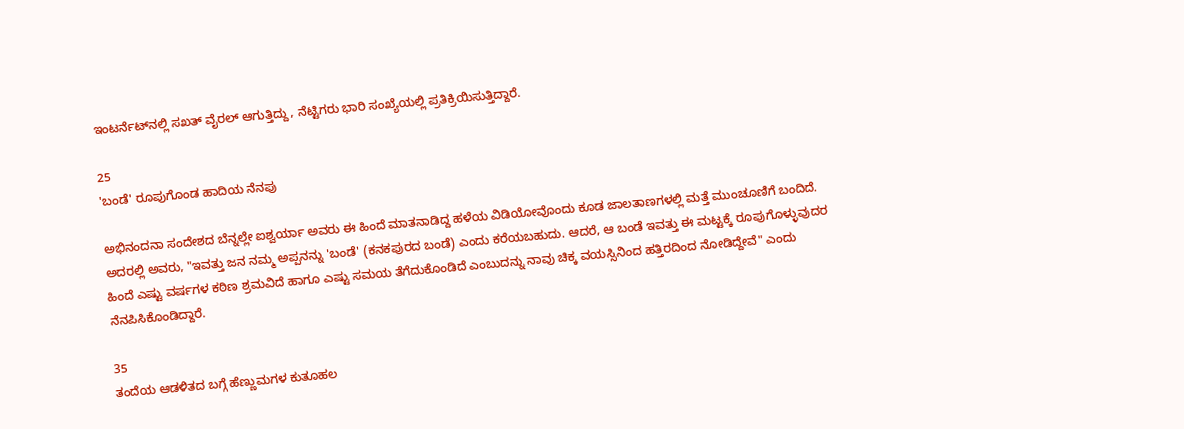ಇಂಟರ್ನೆಟ್‌ನಲ್ಲಿ ಸಖತ್ ವೈರಲ್ ಆಗುತ್ತಿದ್ದು, ನೆಟ್ಟಿಗರು ಭಾರಿ ಸಂಖ್ಯೆಯಲ್ಲಿ ಪ್ರತಿಕ್ರಿಯಿಸುತ್ತಿದ್ದಾರೆ.

25
'ಬಂಡೆ' ರೂಪುಗೊಂಡ ಹಾದಿಯ ನೆನಪು

ಅಭಿನಂದನಾ ಸಂದೇಶದ ಬೆನ್ನಲ್ಲೇ ಐಶ್ವರ್ಯಾ ಅವರು ಈ ಹಿಂದೆ ಮಾತನಾಡಿದ್ದ ಹಳೆಯ ವಿಡಿಯೋವೊಂದು ಕೂಡ ಜಾಲತಾಣಗಳಲ್ಲಿ ಮತ್ತೆ ಮುಂಚೂಣಿಗೆ ಬಂದಿದೆ. ಅದರಲ್ಲಿ ಅವರು, "ಇವತ್ತು ಜನ ನಮ್ಮ ಅಪ್ಪನನ್ನು 'ಬಂಡೆ' (ಕನಕಪುರದ ಬಂಡೆ) ಎಂದು ಕರೆಯಬಹುದು. ಆದರೆ, ಆ ಬಂಡೆ ಇವತ್ತು ಈ ಮಟ್ಟಕ್ಕೆ ರೂಪುಗೊಳ್ಳುವುದರ ಹಿಂದೆ ಎಷ್ಟು ವರ್ಷಗಳ ಕಠಿಣ ಶ್ರಮವಿದೆ ಹಾಗೂ ಎಷ್ಟು ಸಮಯ ತೆಗೆದುಕೊಂಡಿದೆ ಎಂಬುದನ್ನು ನಾವು ಚಿಕ್ಕ ವಯಸ್ಸಿನಿಂದ ಹತ್ತಿರದಿಂದ ನೋಡಿದ್ದೇವೆ" ಎಂದು ನೆನಪಿಸಿಕೊಂಡಿದ್ದಾರೆ.

35
ತಂದೆಯ ಆಡಳಿತದ ಬಗ್ಗೆ ಹೆಣ್ಣುಮಗಳ ಕುತೂಹಲ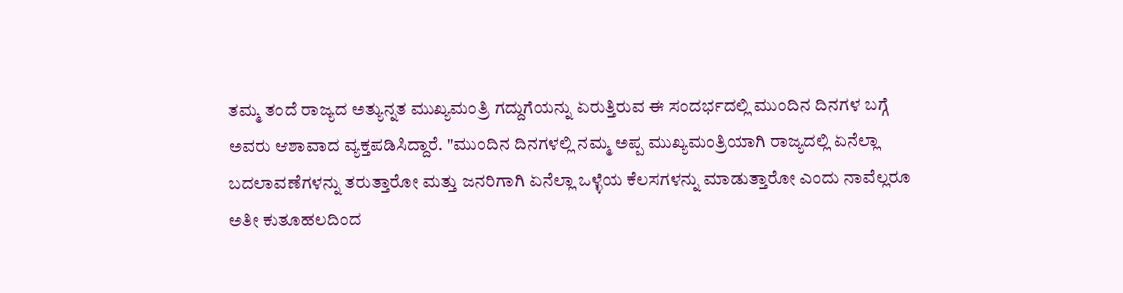ತಮ್ಮ ತಂದೆ ರಾಜ್ಯದ ಅತ್ಯುನ್ನತ ಮುಖ್ಯಮಂತ್ರಿ ಗದ್ದುಗೆಯನ್ನು ಏರುತ್ತಿರುವ ಈ ಸಂದರ್ಭದಲ್ಲಿ ಮುಂದಿನ ದಿನಗಳ ಬಗ್ಗೆ ಅವರು ಆಶಾವಾದ ವ್ಯಕ್ತಪಡಿಸಿದ್ದಾರೆ. "ಮುಂದಿನ ದಿನಗಳಲ್ಲಿ ನಮ್ಮ ಅಪ್ಪ ಮುಖ್ಯಮಂತ್ರಿಯಾಗಿ ರಾಜ್ಯದಲ್ಲಿ ಏನೆಲ್ಲಾ ಬದಲಾವಣೆಗಳನ್ನು ತರುತ್ತಾರೋ ಮತ್ತು ಜನರಿಗಾಗಿ ಏನೆಲ್ಲಾ ಒಳ್ಳೆಯ ಕೆಲಸಗಳನ್ನು ಮಾಡುತ್ತಾರೋ ಎಂದು ನಾವೆಲ್ಲರೂ ಅತೀ ಕುತೂಹಲದಿಂದ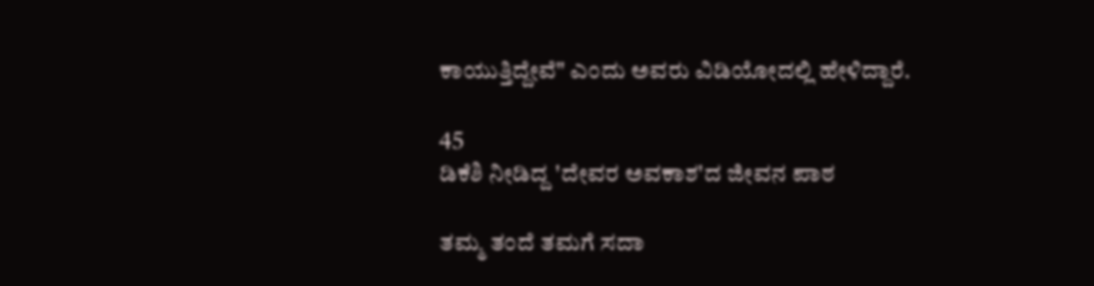ಕಾಯುತ್ತಿದ್ದೇವೆ" ಎಂದು ಅವರು ವಿಡಿಯೋದಲ್ಲಿ ಹೇಳಿದ್ದಾರೆ.

45
ಡಿಕೆಶಿ ನೀಡಿದ್ದ 'ದೇವರ ಅವಕಾಶ'ದ ಜೀವನ ಪಾಠ

ತಮ್ಮ ತಂದೆ ತಮಗೆ ಸದಾ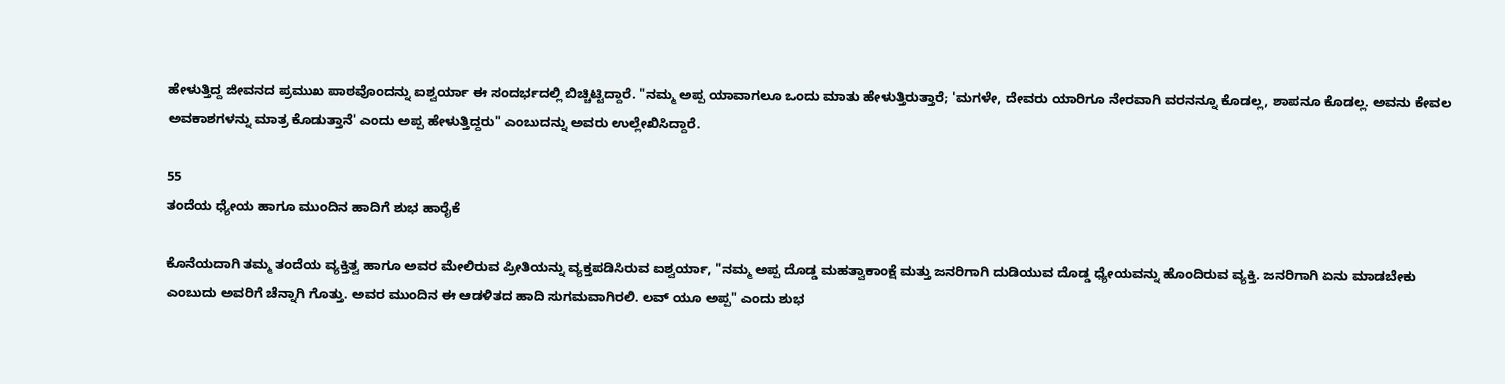ಹೇಳುತ್ತಿದ್ದ ಜೀವನದ ಪ್ರಮುಖ ಪಾಠವೊಂದನ್ನು ಐಶ್ವರ್ಯಾ ಈ ಸಂದರ್ಭದಲ್ಲಿ ಬಿಚ್ಚಿಟ್ಟಿದ್ದಾರೆ. "ನಮ್ಮ ಅಪ್ಪ ಯಾವಾಗಲೂ ಒಂದು ಮಾತು ಹೇಳುತ್ತಿರುತ್ತಾರೆ; 'ಮಗಳೇ, ದೇವರು ಯಾರಿಗೂ ನೇರವಾಗಿ ವರನನ್ನೂ ಕೊಡಲ್ಲ, ಶಾಪನೂ ಕೊಡಲ್ಲ. ಅವನು ಕೇವಲ ಅವಕಾಶಗಳನ್ನು ಮಾತ್ರ ಕೊಡುತ್ತಾನೆ' ಎಂದು ಅಪ್ಪ ಹೇಳುತ್ತಿದ್ದರು" ಎಂಬುದನ್ನು ಅವರು ಉಲ್ಲೇಖಿಸಿದ್ದಾರೆ.

55
ತಂದೆಯ ಧ್ಯೇಯ ಹಾಗೂ ಮುಂದಿನ ಹಾದಿಗೆ ಶುಭ ಹಾರೈಕೆ

ಕೊನೆಯದಾಗಿ ತಮ್ಮ ತಂದೆಯ ವ್ಯಕ್ತಿತ್ವ ಹಾಗೂ ಅವರ ಮೇಲಿರುವ ಪ್ರೀತಿಯನ್ನು ವ್ಯಕ್ತಪಡಿಸಿರುವ ಐಶ್ವರ್ಯಾ, "ನಮ್ಮ ಅಪ್ಪ ದೊಡ್ಡ ಮಹತ್ವಾಕಾಂಕ್ಷೆ ಮತ್ತು ಜನರಿಗಾಗಿ ದುಡಿಯುವ ದೊಡ್ಡ ಧ್ಯೇಯವನ್ನು ಹೊಂದಿರುವ ವ್ಯಕ್ತಿ. ಜನರಿಗಾಗಿ ಏನು ಮಾಡಬೇಕು ಎಂಬುದು ಅವರಿಗೆ ಚೆನ್ನಾಗಿ ಗೊತ್ತು. ಅವರ ಮುಂದಿನ ಈ ಆಡಳಿತದ ಹಾದಿ ಸುಗಮವಾಗಿರಲಿ. ಲವ್ ಯೂ ಅಪ್ಪ" ಎಂದು ಶುಭ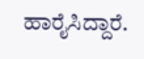ಹಾರೈಸಿದ್ದಾರೆ.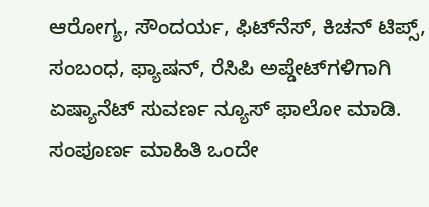ಆರೋಗ್ಯ, ಸೌಂದರ್ಯ, ಫಿಟ್‌ನೆಸ್, ಕಿಚನ್ ಟಿಪ್ಸ್‌, ಸಂಬಂಧ, ಫ್ಯಾಷನ್, ರೆಸಿಪಿ ಅಪ್ಡೇಟ್‌ಗಳಿಗಾಗಿ ಏಷ್ಯಾನೆಟ್ ಸುವರ್ಣ ನ್ಯೂಸ್‌ ಫಾಲೋ ಮಾಡಿ. ಸಂಪೂರ್ಣ ಮಾಹಿತಿ ಒಂದೇ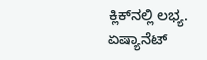ಕ್ಲಿಕ್‌ನಲ್ಲಿ ಲಭ್ಯ. ಏಷ್ಯಾನೆಟ್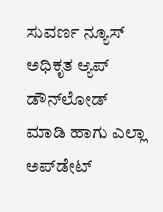ಸುವರ್ಣ ನ್ಯೂಸ್ ಅಧಿಕೃತ ಆ್ಯಪ್ ಡೌನ್‌ಲೋಡ್ ಮಾಡಿ ಹಾಗು ಎಲ್ಲಾ ಅಪ್‌ಡೇಟ್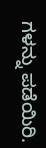ಗಳನ್ನು ಪಡೆಯಿರಿ.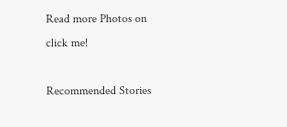Read more Photos on
click me!

Recommended Stories